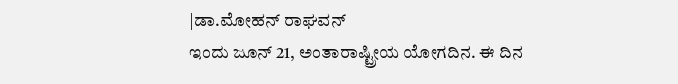|ಡಾ.ಮೋಹನ್ ರಾಘವನ್
ಇಂದು ಜೂನ್ 21, ಅಂತಾರಾಷ್ಟ್ರೀಯ ಯೋಗದಿನ. ಈ ದಿನ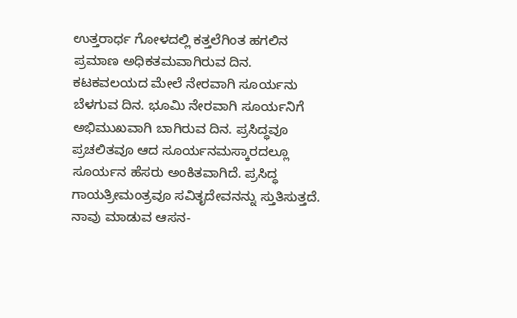ಉತ್ತರಾರ್ಧ ಗೋಳದಲ್ಲಿ ಕತ್ತಲೆಗಿಂತ ಹಗಲಿನ ಪ್ರಮಾಣ ಅಧಿಕತಮವಾಗಿರುವ ದಿನ. ಕಟಕವಲಯದ ಮೇಲೆ ನೇರವಾಗಿ ಸೂರ್ಯನು ಬೆಳಗುವ ದಿನ. ಭೂಮಿ ನೇರವಾಗಿ ಸೂರ್ಯನಿಗೆ ಅಭಿಮುಖವಾಗಿ ಬಾಗಿರುವ ದಿನ. ಪ್ರಸಿದ್ಧವೂ ಪ್ರಚಲಿತವೂ ಆದ ಸೂರ್ಯನಮಸ್ಕಾರದಲ್ಲೂ ಸೂರ್ಯನ ಹೆಸರು ಅಂಕಿತವಾಗಿದೆ. ಪ್ರಸಿದ್ಧ ಗಾಯತ್ರೀಮಂತ್ರವೂ ಸವಿತೃದೇವನನ್ನು ಸ್ತುತಿಸುತ್ತದೆ. ನಾವು ಮಾಡುವ ಆಸನ-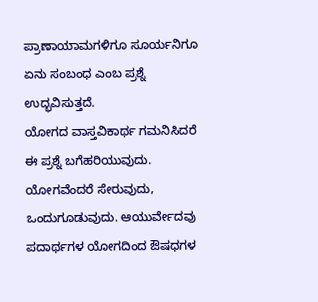ಪ್ರಾಣಾಯಾಮಗಳಿಗೂ ಸೂರ್ಯನಿಗೂ ಏನು ಸಂಬಂಧ ಎಂಬ ಪ್ರಶ್ನೆ ಉದ್ಭವಿಸುತ್ತದೆ.
ಯೋಗದ ವಾಸ್ತವಿಕಾರ್ಥ ಗಮನಿಸಿದರೆ ಈ ಪ್ರಶ್ನೆ ಬಗೆಹರಿಯುವುದು. ಯೋಗವೆಂದರೆ ಸೇರುವುದು, ಒಂದುಗೂಡುವುದು. ಆಯುರ್ವೇದವು ಪದಾರ್ಥಗಳ ಯೋಗದಿಂದ ಔಷಧಗಳ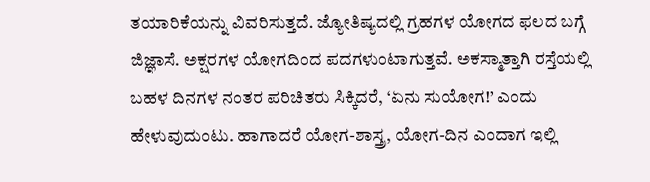ತಯಾರಿಕೆಯನ್ನು ವಿವರಿಸುತ್ತದೆ. ಜ್ಯೋತಿಷ್ಯದಲ್ಲಿ ಗ್ರಹಗಳ ಯೋಗದ ಫಲದ ಬಗ್ಗೆ ಜಿಜ್ಞಾಸೆ. ಅಕ್ಷರಗಳ ಯೋಗದಿಂದ ಪದಗಳುಂಟಾಗುತ್ತವೆ. ಅಕಸ್ಮಾತ್ತಾಗಿ ರಸ್ತೆಯಲ್ಲಿ ಬಹಳ ದಿನಗಳ ನಂತರ ಪರಿಚಿತರು ಸಿಕ್ಕಿದರೆ, ‘ಏನು ಸುಯೋಗ!’ ಎಂದು ಹೇಳುವುದುಂಟು. ಹಾಗಾದರೆ ಯೋಗ-ಶಾಸ್ತ್ರ, ಯೋಗ-ದಿನ ಎಂದಾಗ ಇಲ್ಲಿ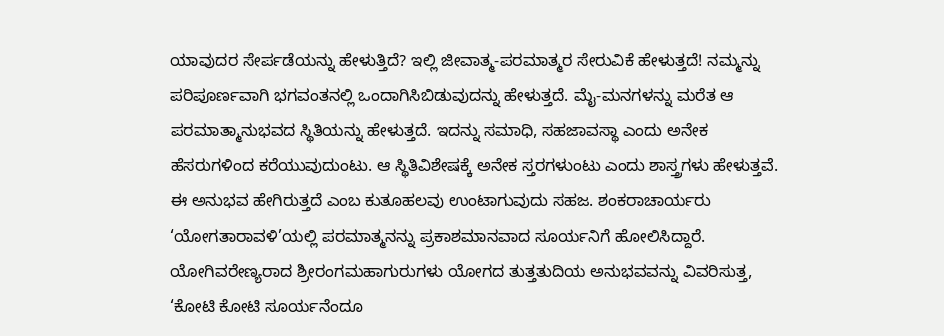ಯಾವುದರ ಸೇರ್ಪಡೆಯನ್ನು ಹೇಳುತ್ತಿದೆ? ಇಲ್ಲಿ ಜೀವಾತ್ಮ-ಪರಮಾತ್ಮರ ಸೇರುವಿಕೆ ಹೇಳುತ್ತದೆ! ನಮ್ಮನ್ನು ಪರಿಪೂರ್ಣವಾಗಿ ಭಗವಂತನಲ್ಲಿ ಒಂದಾಗಿಸಿಬಿಡುವುದನ್ನು ಹೇಳುತ್ತದೆ. ಮೈ-ಮನಗಳನ್ನು ಮರೆತ ಆ ಪರಮಾತ್ಮಾನುಭವದ ಸ್ಥಿತಿಯನ್ನು ಹೇಳುತ್ತದೆ. ಇದನ್ನು ಸಮಾಧಿ, ಸಹಜಾವಸ್ಥಾ ಎಂದು ಅನೇಕ ಹೆಸರುಗಳಿಂದ ಕರೆಯುವುದುಂಟು. ಆ ಸ್ಥಿತಿವಿಶೇಷಕ್ಕೆ ಅನೇಕ ಸ್ತರಗಳುಂಟು ಎಂದು ಶಾಸ್ತ್ರಗಳು ಹೇಳುತ್ತವೆ. ಈ ಅನುಭವ ಹೇಗಿರುತ್ತದೆ ಎಂಬ ಕುತೂಹಲವು ಉಂಟಾಗುವುದು ಸಹಜ. ಶಂಕರಾಚಾರ್ಯರು ‘ಯೋಗತಾರಾವಳಿ’ಯಲ್ಲಿ ಪರಮಾತ್ಮನನ್ನು ಪ್ರಕಾಶಮಾನವಾದ ಸೂರ್ಯನಿಗೆ ಹೋಲಿಸಿದ್ದಾರೆ. ಯೋಗಿವರೇಣ್ಯರಾದ ಶ್ರೀರಂಗಮಹಾಗುರುಗಳು ಯೋಗದ ತುತ್ತತುದಿಯ ಅನುಭವವನ್ನು ವಿವರಿಸುತ್ತ, ‘ಕೋಟಿ ಕೋಟಿ ಸೂರ್ಯನೆಂದೂ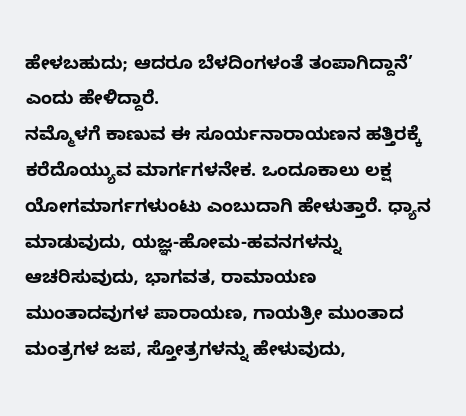ಹೇಳಬಹುದು; ಆದರೂ ಬೆಳದಿಂಗಳಂತೆ ತಂಪಾಗಿದ್ದಾನೆ’ ಎಂದು ಹೇಳಿದ್ದಾರೆ.
ನಮ್ಮೊಳಗೆ ಕಾಣುವ ಈ ಸೂರ್ಯನಾರಾಯಣನ ಹತ್ತಿರಕ್ಕೆ ಕರೆದೊಯ್ಯುವ ಮಾರ್ಗಗಳನೇಕ. ಒಂದೂಕಾಲು ಲಕ್ಷ ಯೋಗಮಾರ್ಗಗಳುಂಟು ಎಂಬುದಾಗಿ ಹೇಳುತ್ತಾರೆ. ಧ್ಯಾನ ಮಾಡುವುದು, ಯಜ್ಞ-ಹೋಮ-ಹವನಗಳನ್ನು ಆಚರಿಸುವುದು, ಭಾಗವತ, ರಾಮಾಯಣ ಮುಂತಾದವುಗಳ ಪಾರಾಯಣ, ಗಾಯತ್ರೀ ಮುಂತಾದ ಮಂತ್ರಗಳ ಜಪ, ಸ್ತೋತ್ರಗಳನ್ನು ಹೇಳುವುದು,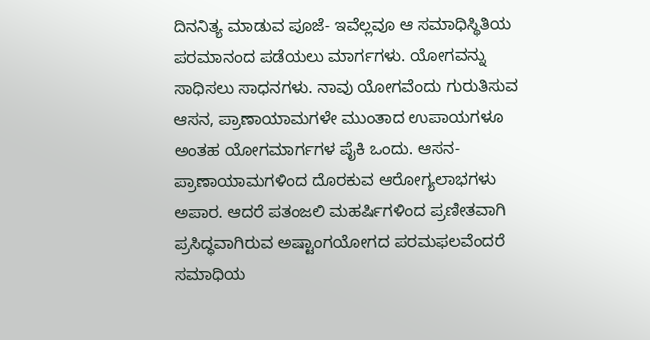ದಿನನಿತ್ಯ ಮಾಡುವ ಪೂಜೆ- ಇವೆಲ್ಲವೂ ಆ ಸಮಾಧಿಸ್ಥಿತಿಯ ಪರಮಾನಂದ ಪಡೆಯಲು ಮಾರ್ಗಗಳು. ಯೋಗವನ್ನು ಸಾಧಿಸಲು ಸಾಧನಗಳು. ನಾವು ಯೋಗವೆಂದು ಗುರುತಿಸುವ ಆಸನ, ಪ್ರಾಣಾಯಾಮಗಳೇ ಮುಂತಾದ ಉಪಾಯಗಳೂ ಅಂತಹ ಯೋಗಮಾರ್ಗಗಳ ಪೈಕಿ ಒಂದು. ಆಸನ-ಪ್ರಾಣಾಯಾಮಗಳಿಂದ ದೊರಕುವ ಆರೋಗ್ಯಲಾಭಗಳು ಅಪಾರ. ಆದರೆ ಪತಂಜಲಿ ಮಹರ್ಷಿಗಳಿಂದ ಪ್ರಣೀತವಾಗಿ ಪ್ರಸಿದ್ಧವಾಗಿರುವ ಅಷ್ಟಾಂಗಯೋಗದ ಪರಮಫಲವೆಂದರೆ ಸಮಾಧಿಯ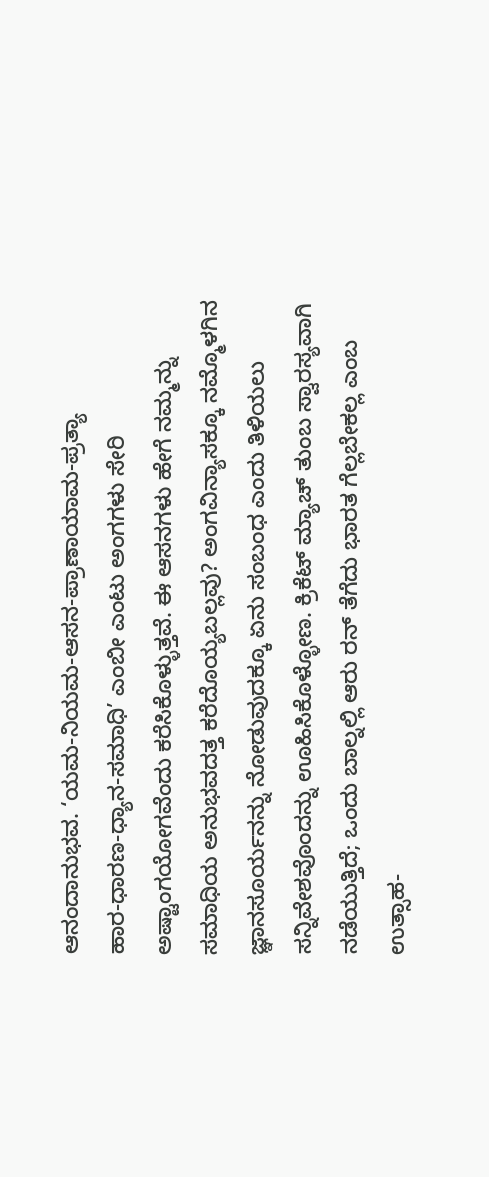ಆನಂದಾನುಭವ. ‘ಯಮ-ನಿಯಮ-ಆಸನ-ಪ್ರಾಣಾಯಾಮ-ಪ್ರತ್ಯಾ
ಹಾರ-ಧಾರಣ-ಧ್ಯಾನ-ಸಮಾಧಿ’ ಎಂಬೀ ಎಂಟು ಅಂಗಗಳು ಸೇರಿ ಅಷ್ಟಾಂಗಯೋಗವೆಂದು ಕರೆಸಿಕೊಳ್ಳುತ್ತವೆ. ಈ ಆಸನಗಳು ಹೇಗೆ ನಮ್ಮನ್ನು ಸಮಾಧಿಯ ಅನುಭವದತ್ತ ಕರೆದೊಯ್ಯಬಲ್ಲವು? ಅಂಗವಿನ್ಯಾಸಕ್ಕೂ ನಮ್ಮೊಳಗಿನ ಜ್ಞಾನಸೂರ್ಯನನ್ನು ನೋಡುವುದಕ್ಕೂ ಏನು ಸಂಬಂಧ ಎಂದು ತಿಳಿಯಲು ಸನ್ನಿವೇಶವೊಂದನ್ನು ಊಹಿಸಿಕೊಳ್ಳೋಣ. ಕ್ರಿಕೆಟ್ ಮ್ಯಾಚ್ ತುಂಬ ಸ್ವಾರಸ್ಯವಾಗಿ ನಡೆಯುತ್ತಿದೆ; ಒಂದು ಬಾಲ್ನಲ್ಲಿ ಆರು ರನ್ ತೆಗೆದು ಭಾರತ ಗೆಲ್ಲಬೇಕಲ್ಲ ಎಂಬ ಉತ್ಸಾಹ-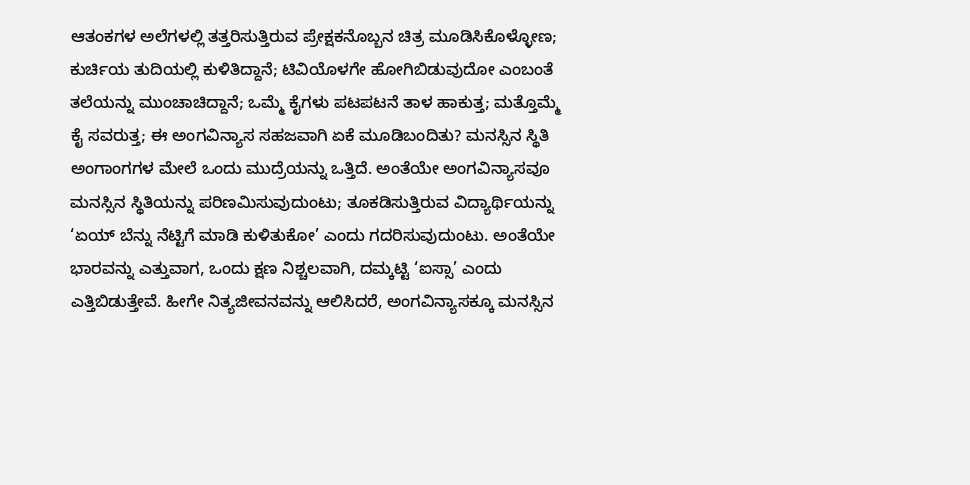ಆತಂಕಗಳ ಅಲೆಗಳಲ್ಲಿ ತತ್ತರಿಸುತ್ತಿರುವ ಪ್ರೇಕ್ಷಕನೊಬ್ಬನ ಚಿತ್ರ ಮೂಡಿಸಿಕೊಳ್ಳೋಣ; ಕುರ್ಚಿಯ ತುದಿಯಲ್ಲಿ ಕುಳಿತಿದ್ದಾನೆ; ಟಿವಿಯೊಳಗೇ ಹೋಗಿಬಿಡುವುದೋ ಎಂಬಂತೆ ತಲೆಯನ್ನು ಮುಂಚಾಚಿದ್ದಾನೆ; ಒಮ್ಮೆ ಕೈಗಳು ಪಟಪಟನೆ ತಾಳ ಹಾಕುತ್ತ; ಮತ್ತೊಮ್ಮೆ ಕೈ ಸವರುತ್ತ; ಈ ಅಂಗವಿನ್ಯಾಸ ಸಹಜವಾಗಿ ಏಕೆ ಮೂಡಿಬಂದಿತು? ಮನಸ್ಸಿನ ಸ್ಥಿತಿ ಅಂಗಾಂಗಗಳ ಮೇಲೆ ಒಂದು ಮುದ್ರೆಯನ್ನು ಒತ್ತಿದೆ. ಅಂತೆಯೇ ಅಂಗವಿನ್ಯಾಸವೂ ಮನಸ್ಸಿನ ಸ್ಥಿತಿಯನ್ನು ಪರಿಣಮಿಸುವುದುಂಟು; ತೂಕಡಿಸುತ್ತಿರುವ ವಿದ್ಯಾರ್ಥಿಯನ್ನು ‘ಏಯ್ ಬೆನ್ನು ನೆಟ್ಟಿಗೆ ಮಾಡಿ ಕುಳಿತುಕೋ’ ಎಂದು ಗದರಿಸುವುದುಂಟು. ಅಂತೆಯೇ ಭಾರವನ್ನು ಎತ್ತುವಾಗ, ಒಂದು ಕ್ಷಣ ನಿಶ್ಚಲವಾಗಿ, ದಮ್ಕಟ್ಟಿ ‘ಐಸ್ಸಾ’ ಎಂದು ಎತ್ತಿಬಿಡುತ್ತೇವೆ. ಹೀಗೇ ನಿತ್ಯಜೀವನವನ್ನು ಆಲಿಸಿದರೆ, ಅಂಗವಿನ್ಯಾಸಕ್ಕೂ ಮನಸ್ಸಿನ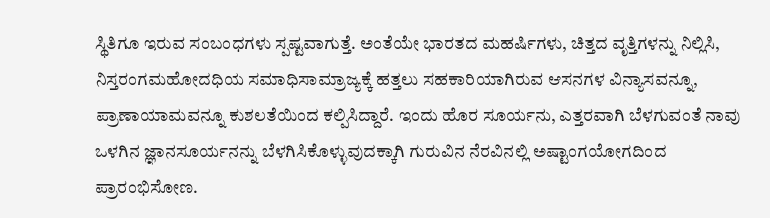ಸ್ಥಿತಿಗೂ ಇರುವ ಸಂಬಂಧಗಳು ಸ್ಪಷ್ಟವಾಗುತ್ತೆ. ಅಂತೆಯೇ ಭಾರತದ ಮಹರ್ಷಿಗಳು, ಚಿತ್ತದ ವೃತ್ತಿಗಳನ್ನು ನಿಲ್ಲಿಸಿ, ನಿಸ್ತರಂಗಮಹೋದಧಿಯ ಸಮಾಧಿಸಾಮ್ರಾಜ್ಯಕ್ಕೆ ಹತ್ತಲು ಸಹಕಾರಿಯಾಗಿರುವ ಆಸನಗಳ ವಿನ್ಯಾಸವನ್ನೂ, ಪ್ರಾಣಾಯಾಮವನ್ನೂ ಕುಶಲತೆಯಿಂದ ಕಲ್ಪಿಸಿದ್ದಾರೆ. ಇಂದು ಹೊರ ಸೂರ್ಯನು, ಎತ್ತರವಾಗಿ ಬೆಳಗುವಂತೆ ನಾವು ಒಳಗಿನ ಜ್ಞಾನಸೂರ್ಯನನ್ನು ಬೆಳಗಿಸಿಕೊಳ್ಳುವುದಕ್ಕಾಗಿ ಗುರುವಿನ ನೆರವಿನಲ್ಲಿ ಅಷ್ಟಾಂಗಯೋಗದಿಂದ ಪ್ರಾರಂಭಿಸೋಣ.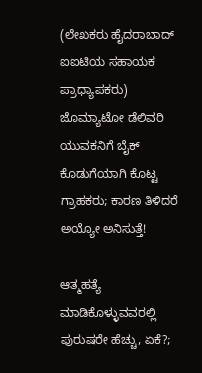(ಲೇಖಕರು ಹೈದರಾಬಾದ್ ಐಐಟಿಯ ಸಹಾಯಕ ಪ್ರಾಧ್ಯಾಪಕರು)
ಜೊಮ್ಯಾಟೋ ಡೆಲಿವರಿ ಯುವಕನಿಗೆ ಬೈಕ್ ಕೊಡುಗೆಯಾಗಿ ಕೊಟ್ಟ ಗ್ರಾಹಕರು; ಕಾರಣ ತಿಳಿದರೆ ಅಯ್ಯೋ ಅನಿಸುತ್ತೆ!

ಆತ್ಮಹತ್ಯೆ ಮಾಡಿಕೊಳ್ಳುವವರಲ್ಲಿ ಪುರುಷರೇ ಹೆಚ್ಚು, ಏಕೆ?;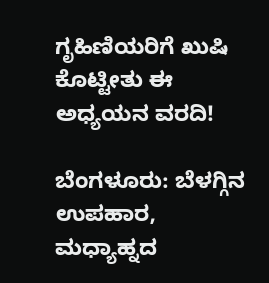ಗೃಹಿಣಿಯರಿಗೆ ಖುಷಿ ಕೊಟ್ಟೀತು ಈ ಅಧ್ಯಯನ ವರದಿ!

ಬೆಂಗಳೂರು: ಬೆಳಗ್ಗಿನ ಉಪಹಾರ, ಮಧ್ಯಾಹ್ನದ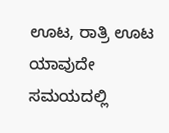ಊಟ, ರಾತ್ರಿ ಊಟ ಯಾವುದೇ ಸಮಯದಲ್ಲಿ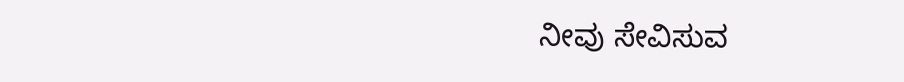ನೀವು ಸೇವಿಸುವ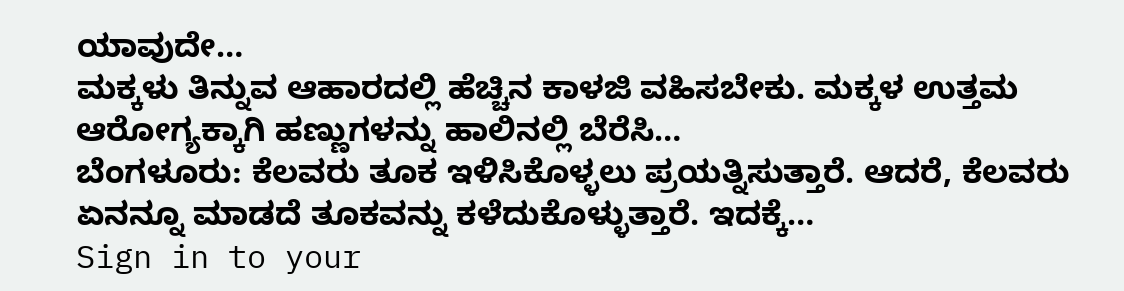ಯಾವುದೇ…
ಮಕ್ಕಳು ತಿನ್ನುವ ಆಹಾರದಲ್ಲಿ ಹೆಚ್ಚಿನ ಕಾಳಜಿ ವಹಿಸಬೇಕು. ಮಕ್ಕಳ ಉತ್ತಮ ಆರೋಗ್ಯಕ್ಕಾಗಿ ಹಣ್ಣುಗಳನ್ನು ಹಾಲಿನಲ್ಲಿ ಬೆರೆಸಿ…
ಬೆಂಗಳೂರು: ಕೆಲವರು ತೂಕ ಇಳಿಸಿಕೊಳ್ಳಲು ಪ್ರಯತ್ನಿಸುತ್ತಾರೆ. ಆದರೆ, ಕೆಲವರು ಏನನ್ನೂ ಮಾಡದೆ ತೂಕವನ್ನು ಕಳೆದುಕೊಳ್ಳುತ್ತಾರೆ. ಇದಕ್ಕೆ…
Sign in to your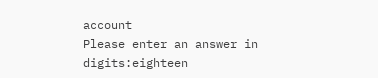account
Please enter an answer in digits:eighteen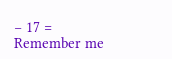− 17 =
Remember me